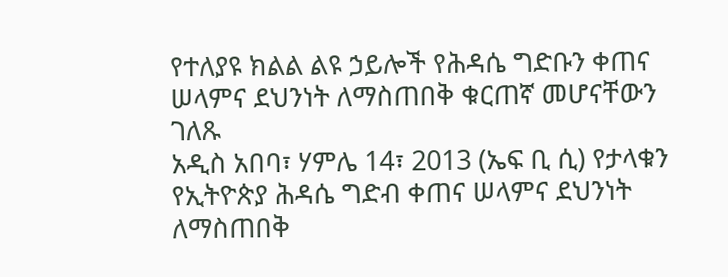የተለያዩ ክልል ልዩ ኃይሎች የሕዳሴ ግድቡን ቀጠና ሠላምና ደህንነት ለማስጠበቅ ቁርጠኛ መሆናቸውን ገለጹ
አዲስ አበባ፣ ሃምሌ 14፣ 2013 (ኤፍ ቢ ሲ) የታላቁን የኢትዮጵያ ሕዳሴ ግድብ ቀጠና ሠላምና ደህንነት ለማስጠበቅ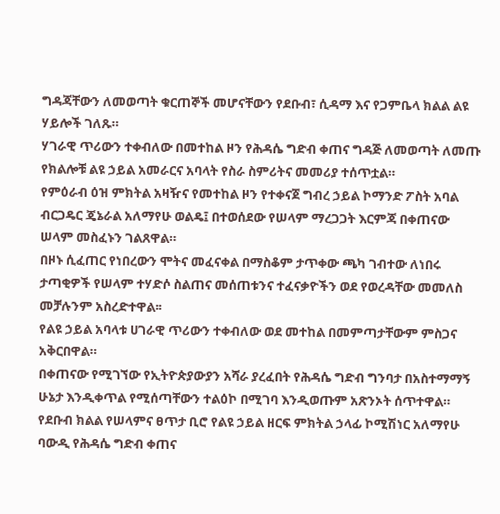ግዳጃቸውን ለመወጣት ቁርጠኞች መሆናቸውን የደቡብ፣ ሲዳማ እና የጋምቤላ ክልል ልዩ ሃይሎች ገለጹ።
ሃገራዊ ጥሪውን ተቀብለው በመተከል ዞን የሕዳሴ ግድብ ቀጠና ግዳጅ ለመወጣት ለመጡ የክልሎቹ ልዩ ኃይል አመራርና አባላት የስራ ስምሪትና መመሪያ ተሰጥቷል።
የምዕራብ ዕዝ ምክትል አዛዥና የመተከል ዞን የተቀናጀ ግብረ ኃይል ኮማንድ ፖስት አባል ብርጋዴር ጄኔራል አለማየሁ ወልዴ፤ በተወሰደው የሠላም ማረጋጋት እርምጃ በቀጠናው ሠላም መስፈኑን ገልጸዋል።
በዞኑ ሲፈጠር የነበረውን ሞትና መፈናቀል በማስቆም ታጥቀው ጫካ ገብተው ለነበሩ ታጣቂዎች የሠላም ተሃድሶ ስልጠና መሰጠቱንና ተፈናቃዮችን ወደ የወረዳቸው መመለስ መቻሉንም አስረድተዋል፡፡
የልዩ ኃይል አባላቱ ሀገራዊ ጥሪውን ተቀብለው ወደ መተከል በመምጣታቸውም ምስጋና አቅርበዋል።
በቀጠናው የሚገኘው የኢትዮጵያውያን አሻራ ያረፈበት የሕዳሴ ግድብ ግንባታ በአስተማማኝ ሁኔታ እንዲቀጥል የሚሰጣቸውን ተልዕኮ በሚገባ እንዲወጡም አጽንኦት ሰጥተዋል።
የደቡብ ክልል የሠላምና ፀጥታ ቢሮ የልዩ ኃይል ዘርፍ ምክትል ኃላፊ ኮሚሽነር አለማየሁ ባውዲ የሕዳሴ ግድብ ቀጠና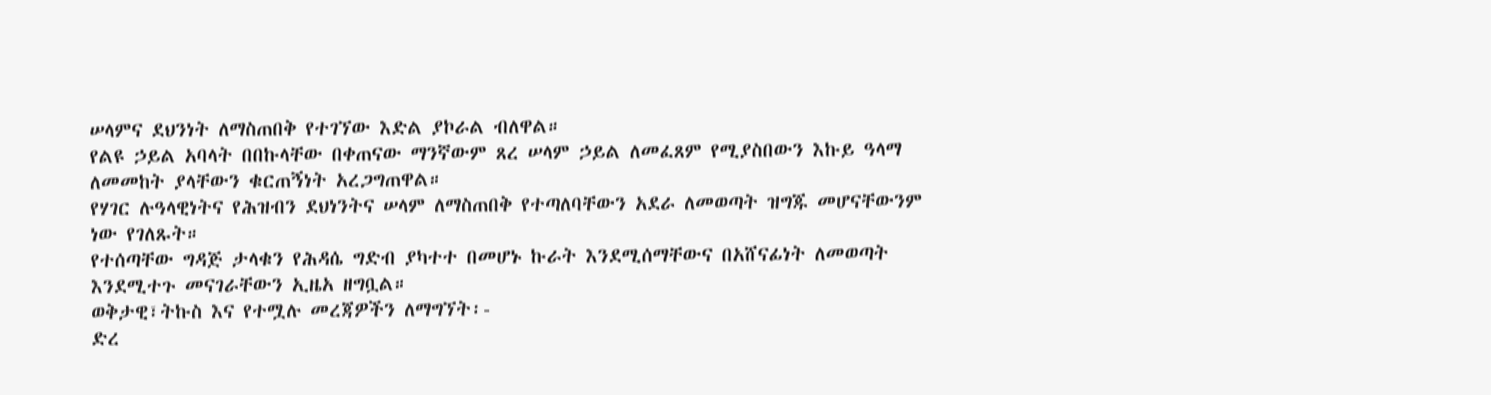ሠላምና ደህንነት ለማስጠበቅ የተገኘው እድል ያኮራል ብለዋል።
የልዩ ኃይል አባላት በበኩላቸው በቀጠናው ማንኛውም ጸረ ሠላም ኃይል ለመፈጸም የሚያስበውን እኩይ ዓላማ ለመመከት ያላቸውን ቁርጠኝነት አረጋግጠዋል።
የሃገር ሉዓላዊነትና የሕዝብን ደህነንትና ሠላም ለማስጠበቅ የተጣለባቸውን አደራ ለመወጣት ዝግጁ መሆናቸውንም ነው የገለጹት።
የተሰጣቸው ግዳጅ ታላቁን የሕዳሴ ግድብ ያካተተ በመሆኑ ኩራት እንደሚሰማቸውና በአሸናፊነት ለመወጣት እንደሚተጉ መናገራቸውን ኢዜአ ዘግቧል።
ወቅታዊ፣ትኩስ እና የተሟሉ መረጃዎችን ለማግኘት፡-
ድረ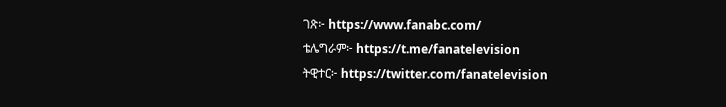ገጽ፦ https://www.fanabc.com/
ቴሌግራም፦ https://t.me/fanatelevision
ትዊተር፦ https://twitter.com/fanatelevision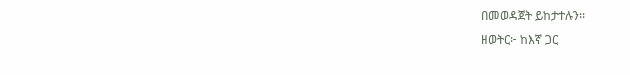በመወዳጀት ይከታተሉን፡፡
ዘወትር፦ ከእኛ ጋር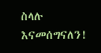ስላሉ እናመሰግናለን!